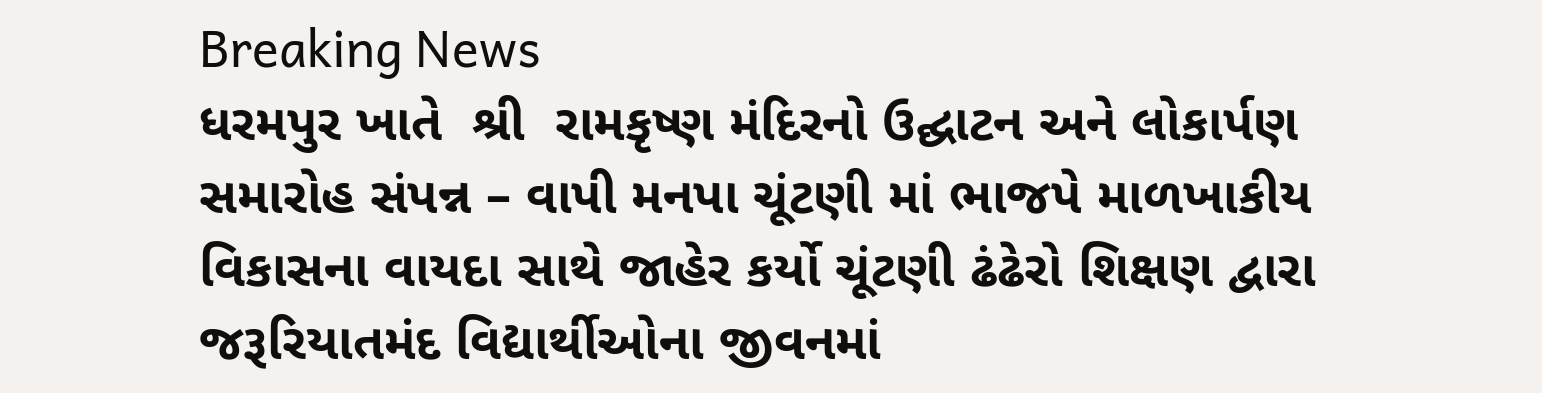Breaking News
ધરમપુર ખાતે  શ્રી  રામકૃષ્ણ મંદિરનો ઉદ્ઘાટન અને લોકાર્પણ સમારોહ સંપન્ન – વાપી મનપા ચૂંટણી માં ભાજપે માળખાકીય વિકાસના વાયદા સાથે જાહેર કર્યો ચૂંટણી ઢંઢેરો શિક્ષણ દ્વારા જરૂરિયાતમંદ વિદ્યાર્થીઓના જીવનમાં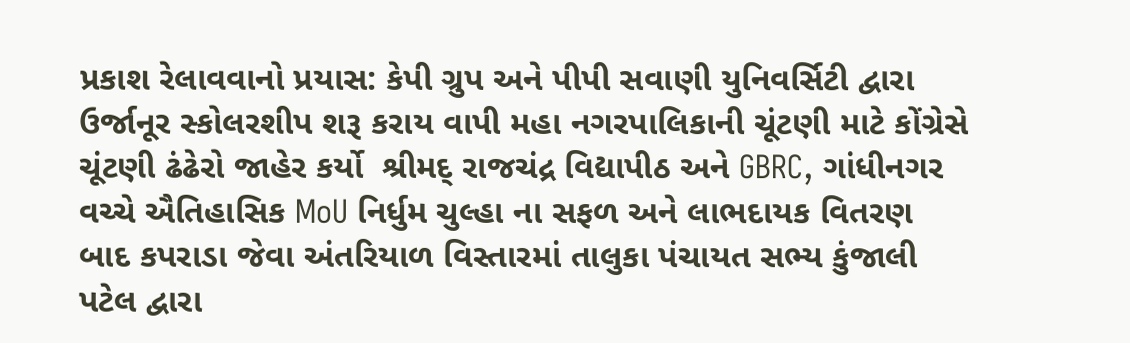પ્રકાશ રેલાવવાનો પ્રયાસ: કેપી ગ્રુપ અને પીપી સવાણી યુનિવર્સિટી દ્વારા ઉર્જાનૂર સ્કોલરશીપ શરૂ કરાય વાપી મહા નગરપાલિકાની ચૂંટણી માટે કોંગ્રેસે  ચૂંટણી ઢંઢેરો જાહેર કર્યો  શ્રીમદ્ રાજચંદ્ર વિદ્યાપીઠ અને GBRC, ગાંધીનગર વચ્ચે ઐતિહાસિક MoU નિર્ધુમ ચુલ્હા ના સફળ અને લાભદાયક વિતરણ બાદ કપરાડા જેવા અંતરિયાળ વિસ્તારમાં તાલુકા પંચાયત સભ્ય કુંજાલી પટેલ દ્વારા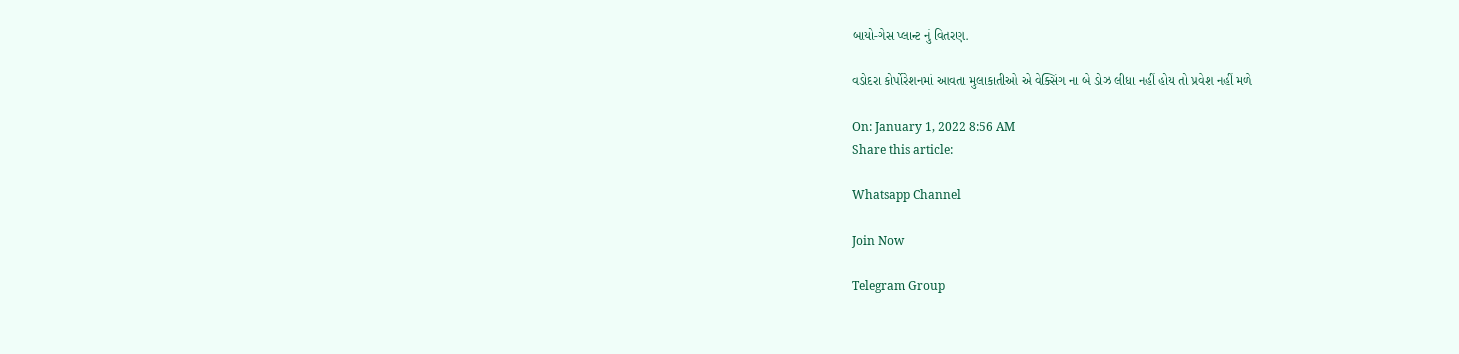બાયો-ગેસ પ્લાન્ટ નું વિતરણ.

વડોદરા કોર્પોરેશનમાં આવતા મુલાકાતીઓ એ વેક્સિંગ ના બે ડોઝ લીધા નહીં હોય તો પ્રવેશ નહીં મળે

On: January 1, 2022 8:56 AM
Share this article:

Whatsapp Channel

Join Now

Telegram Group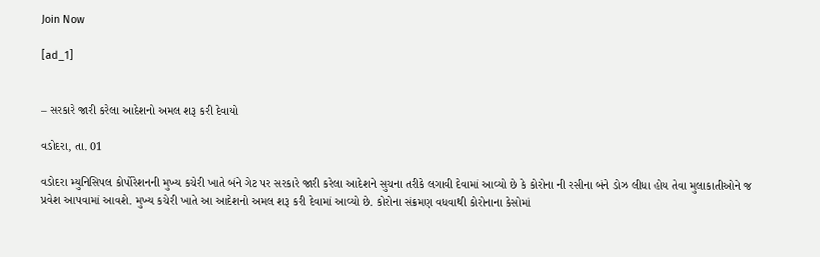Join Now

[ad_1]


– સરકારે જારી કરેલા આદેશનો અમલ શરૂ કરી દેવાયો

વડોદરા, તા. 01

વડોદરા મ્યુનિસિપલ કોર્પોરેશનની મુખ્ય કચેરી ખાતે બંને ગેટ પર સરકારે જારી કરેલા આદેશને સુચના તરીકે લગાવી દેવામાં આવ્યો છે કે કોરોના ની રસીના બંને ડોઝ લીધા હોય તેવા મુલાકાતીઓને જ પ્રવેશ આપવામાં આવશે. મુખ્ય કચેરી ખાતે આ આદેશનો અમલ શરૂ કરી દેવામાં આવ્યો છે. કોરોના સંક્રમણ વધવાથી કોરોનાના કેસોમાં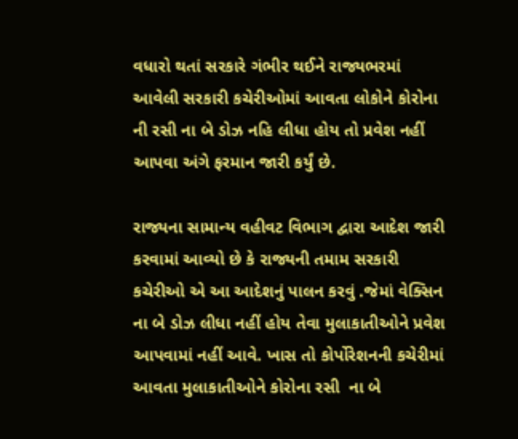વધારો થતાં સરકારે ગંભીર થઈને રાજ્યભરમાં આવેલી સરકારી કચેરીઓમાં આવતા લોકોને કોરોના ની રસી ના બે ડોઝ નહિ લીધા હોય તો પ્રવેશ નહીં આપવા અંગે ફરમાન જારી કર્યું છે.

રાજ્યના સામાન્ય વહીવટ વિભાગ દ્વારા આદેશ જારી કરવામાં આવ્યો છે કે રાજ્યની તમામ સરકારી કચેરીઓ એ આ આદેશનું પાલન કરવું .જેમાં વેક્સિન ના બે ડોઝ લીધા નહીં હોય તેવા મુલાકાતીઓને પ્રવેશ આપવામાં નહીં આવે. ખાસ તો કોર્પોરેશનની કચેરીમાં આવતા મુલાકાતીઓને કોરોના રસી  ના બે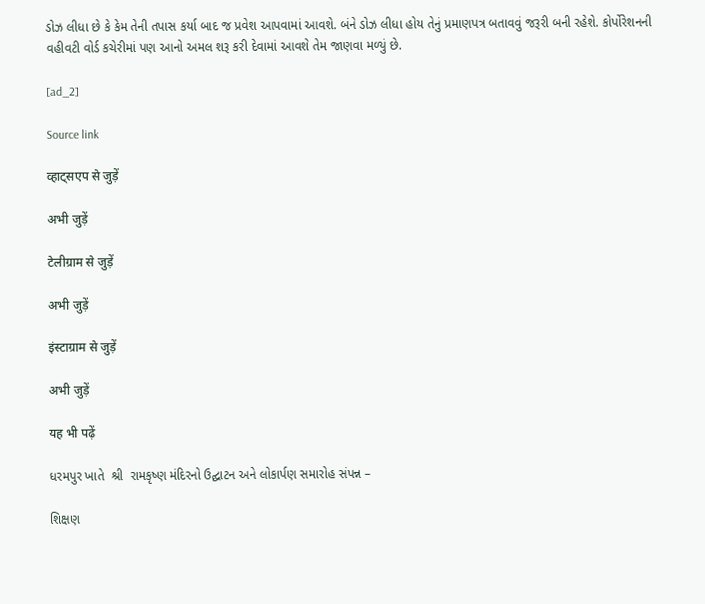ડોઝ લીધા છે કે કેમ તેની તપાસ કર્યા બાદ જ પ્રવેશ આપવામાં આવશે. બંને ડોઝ લીધા હોય તેનું પ્રમાણપત્ર બતાવવું જરૂરી બની રહેશે. કોર્પોરેશનની વહીવટી વોર્ડ કચેરીમાં પણ આનો અમલ શરૂ કરી દેવામાં આવશે તેમ જાણવા મળ્યું છે.

[ad_2]

Source link

व्हाट्सएप से जुड़ें

अभी जुड़ें

टेलीग्राम से जुड़ें

अभी जुड़ें

इंस्टाग्राम से जुड़ें

अभी जुड़ें

यह भी पढ़ें

ધરમપુર ખાતે  શ્રી  રામકૃષ્ણ મંદિરનો ઉદ્ઘાટન અને લોકાર્પણ સમારોહ સંપન્ન –

શિક્ષણ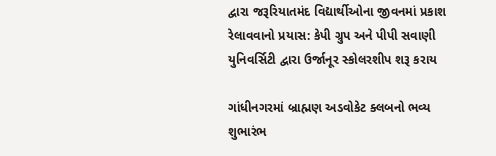દ્વારા જરૂરિયાતમંદ વિદ્યાર્થીઓના જીવનમાં પ્રકાશ રેલાવવાનો પ્રયાસ: કેપી ગ્રુપ અને પીપી સવાણી યુનિવર્સિટી દ્વારા ઉર્જાનૂર સ્કોલરશીપ શરૂ કરાય

ગાંધીનગરમાં બ્રાહ્મણ અડવોકેટ ક્લબનો ભવ્ય શુભારંભ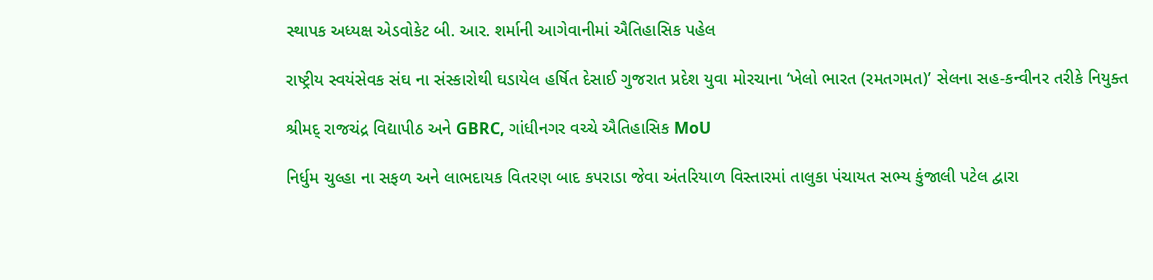સ્થાપક અધ્યક્ષ એડવોકેટ બી. આર. શર્માની આગેવાનીમાં ઐતિહાસિક પહેલ

રાષ્ટ્રીય સ્વયંસેવક સંઘ ના સંસ્કારોથી ઘડાયેલ હર્ષિત દેસાઈ ગુજરાત પ્રદેશ યુવા મોરચાના ‘ખેલો ભારત (રમતગમત)’ સેલના સહ-કન્વીનર તરીકે નિયુક્ત

શ્રીમદ્ રાજચંદ્ર વિદ્યાપીઠ અને GBRC, ગાંધીનગર વચ્ચે ઐતિહાસિક MoU

નિર્ધુમ ચુલ્હા ના સફળ અને લાભદાયક વિતરણ બાદ કપરાડા જેવા અંતરિયાળ વિસ્તારમાં તાલુકા પંચાયત સભ્ય કુંજાલી પટેલ દ્વારા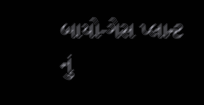બાયો-ગેસ પ્લાન્ટ નું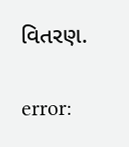વિતરણ.

error: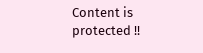Content is protected !!